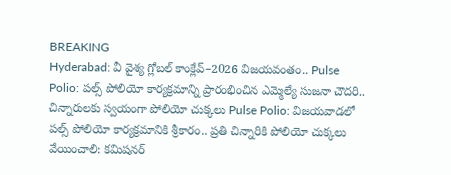BREAKING
Hyderabad: వీ వైశ్య గ్లోబల్ కాంక్లేవ్–2026 విజయవంతం.. Pulse Polio: పల్స్ పోలియో కార్యక్రమాన్ని ప్రారంభించిన ఎమ్మెల్యే సుజనా చౌదరి.. చిన్నారులకు స్వయంగా పోలియో చుక్కలు Pulse Polio: విజయవాడలో పల్స్ పోలియో కార్యక్రమానికి శ్రీకారం.. ప్రతి చిన్నారికి పోలియో చుక్కలు వేయించాలి: కమిషనర్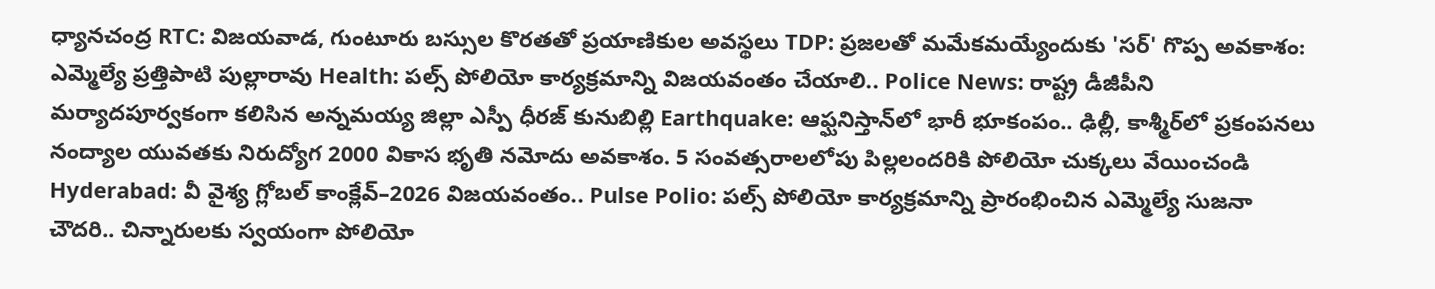ధ్యానచంద్ర RTC: విజయవాడ, గుంటూరు బస్సుల కొరతతో ప్రయాణికుల అవస్థలు TDP: ప్రజలతో మమేకమయ్యేందుకు 'సర్' గొప్ప అవకాశం: ఎమ్మెల్యే ప్రత్తిపాటి పుల్లారావు Health: పల్స్ పోలియో కార్యక్రమాన్ని విజయవంతం చేయాలి.. Police News: రాష్ట్ర డీజీపీని మర్యాదపూర్వకంగా కలిసిన అన్నమయ్య జిల్లా ఎస్పీ ధీరజ్ కునుబిల్లి Earthquake: ఆఫ్ఘనిస్తాన్‌లో భారీ భూకంపం.. ఢిల్లీ, కాశ్మీర్‌లో ప్రకంపనలు నంద్యాల యువతకు నిరుద్యోగ 2000 వికాస భృతి నమోదు అవకాశం. 5 సంవత్సరాలలోపు పిల్లలందరికి పోలియో చుక్కలు వేయించండి Hyderabad: వీ వైశ్య గ్లోబల్ కాంక్లేవ్–2026 విజయవంతం.. Pulse Polio: పల్స్ పోలియో కార్యక్రమాన్ని ప్రారంభించిన ఎమ్మెల్యే సుజనా చౌదరి.. చిన్నారులకు స్వయంగా పోలియో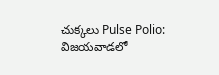చుక్కలు Pulse Polio: విజయవాడలో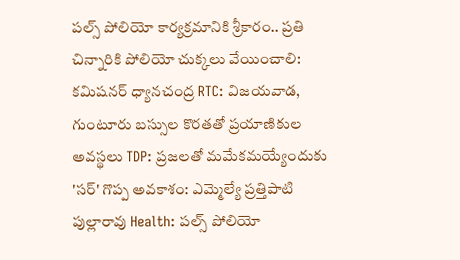పల్స్ పోలియో కార్యక్రమానికి శ్రీకారం.. ప్రతి చిన్నారికి పోలియో చుక్కలు వేయించాలి: కమిషనర్ ధ్యానచంద్ర RTC: విజయవాడ, గుంటూరు బస్సుల కొరతతో ప్రయాణికుల అవస్థలు TDP: ప్రజలతో మమేకమయ్యేందుకు 'సర్' గొప్ప అవకాశం: ఎమ్మెల్యే ప్రత్తిపాటి పుల్లారావు Health: పల్స్ పోలియో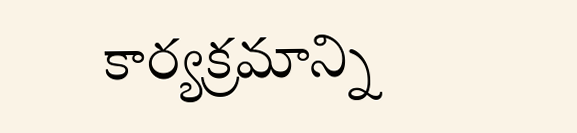కార్యక్రమాన్ని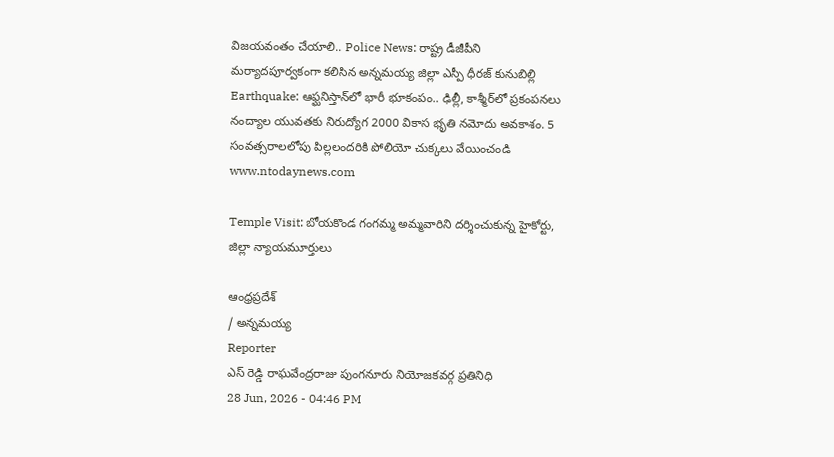విజయవంతం చేయాలి.. Police News: రాష్ట్ర డీజీపీని మర్యాదపూర్వకంగా కలిసిన అన్నమయ్య జిల్లా ఎస్పీ ధీరజ్ కునుబిల్లి Earthquake: ఆఫ్ఘనిస్తాన్‌లో భారీ భూకంపం.. ఢిల్లీ, కాశ్మీర్‌లో ప్రకంపనలు నంద్యాల యువతకు నిరుద్యోగ 2000 వికాస భృతి నమోదు అవకాశం. 5 సంవత్సరాలలోపు పిల్లలందరికి పోలియో చుక్కలు వేయించండి
www.ntodaynews.com

Temple Visit: బోయకొండ గంగమ్మ అమ్మవారిని దర్శించుకున్న హైకోర్టు, జిల్లా న్యాయమూర్తులు

ఆంధ్రప్రదేశ్
/ అన్నమయ్య
Reporter
ఎస్ రెడ్డి రాఘవేంద్రరాజు పుంగనూరు నియోజకవర్గ ప్రతినిధి
28 Jun, 2026 - 04:46 PM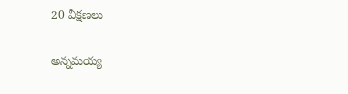20 వీక్షణలు

అన్నమయ్య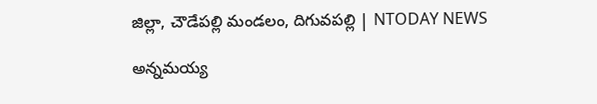జిల్లా, చౌడేపల్లి మండలం, దిగువపల్లి | NTODAY NEWS

అన్నమయ్య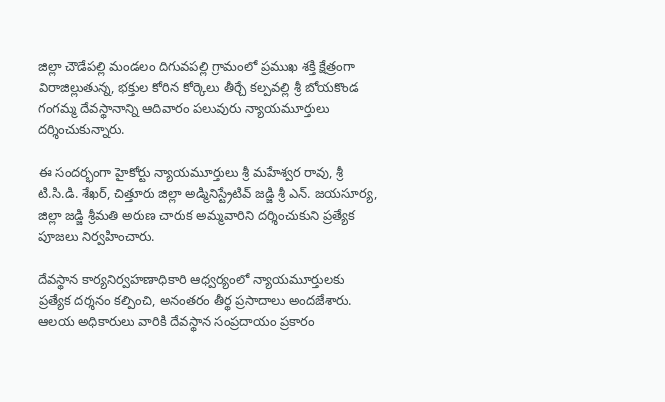జిల్లా చౌడేపల్లి మండలం దిగువపల్లి గ్రామంలో ప్రముఖ శక్తి క్షేత్రంగా విరాజిల్లుతున్న, భక్తుల కోరిన కోర్కెలు తీర్చే కల్పవల్లి శ్రీ బోయకొండ గంగమ్మ దేవస్థానాన్ని ఆదివారం పలువురు న్యాయమూర్తులు దర్శించుకున్నారు.

ఈ సందర్భంగా హైకోర్టు న్యాయమూర్తులు శ్రీ మహేశ్వర రావు, శ్రీ టి.సి.డి. శేఖర్, చిత్తూరు జిల్లా అడ్మినిస్ట్రేటివ్ జడ్జి శ్రీ ఎన్. జయసూర్య, జిల్లా జడ్జి శ్రీమతి అరుణ చారుక అమ్మవారిని దర్శించుకుని ప్రత్యేక పూజలు నిర్వహించారు.

దేవస్థాన కార్యనిర్వహణాధికారి ఆధ్వర్యంలో న్యాయమూర్తులకు ప్రత్యేక దర్శనం కల్పించి, అనంతరం తీర్థ ప్రసాదాలు అందజేశారు. ఆలయ అధికారులు వారికి దేవస్థాన సంప్రదాయం ప్రకారం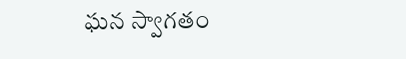ఘన స్వాగతం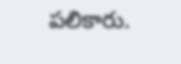పలికారు.